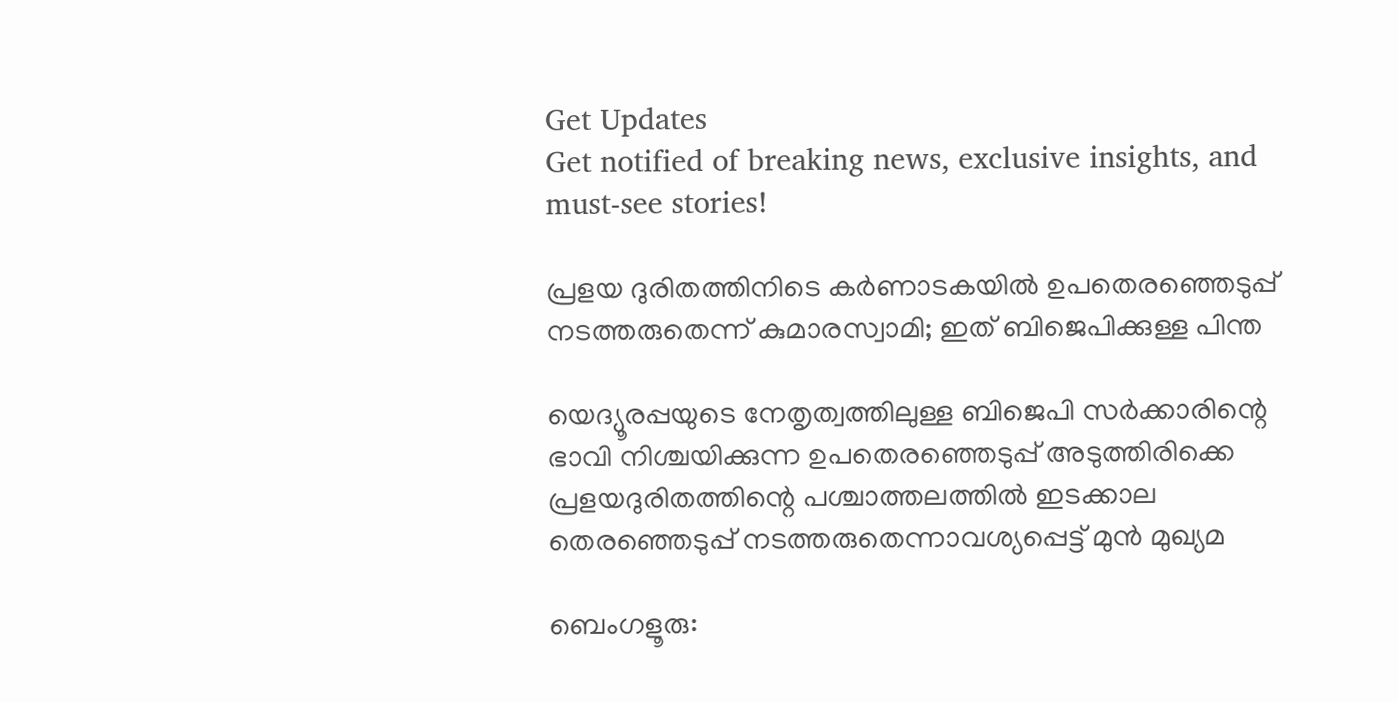Get Updates
Get notified of breaking news, exclusive insights, and must-see stories!

പ്രളയ ദുരിതത്തിനിടെ കര്‍ണാടകയില്‍ ഉപതെരഞ്ഞെടുപ്പ് നടത്തരുതെന്ന് കുമാരസ്വാമി; ഇത് ബിജെപിക്കുള്ള പിന്ത

യെദ്യൂരപ്പയുടെ നേതൃത്വത്തിലുള്ള ബിജെപി സര്‍ക്കാരിന്റെ ഭാവി നിശ്ചയിക്കുന്ന ഉപതെരഞ്ഞെടുപ്പ് അടുത്തിരിക്കെ പ്രളയദുരിതത്തിന്റെ പശ്ചാത്തലത്തില്‍ ഇടക്കാല തെരഞ്ഞെടുപ്പ് നടത്തരുതെന്നാവശ്യപ്പെട്ട് മുന്‍ മുഖ്യമ

ബെംഗളൂരു: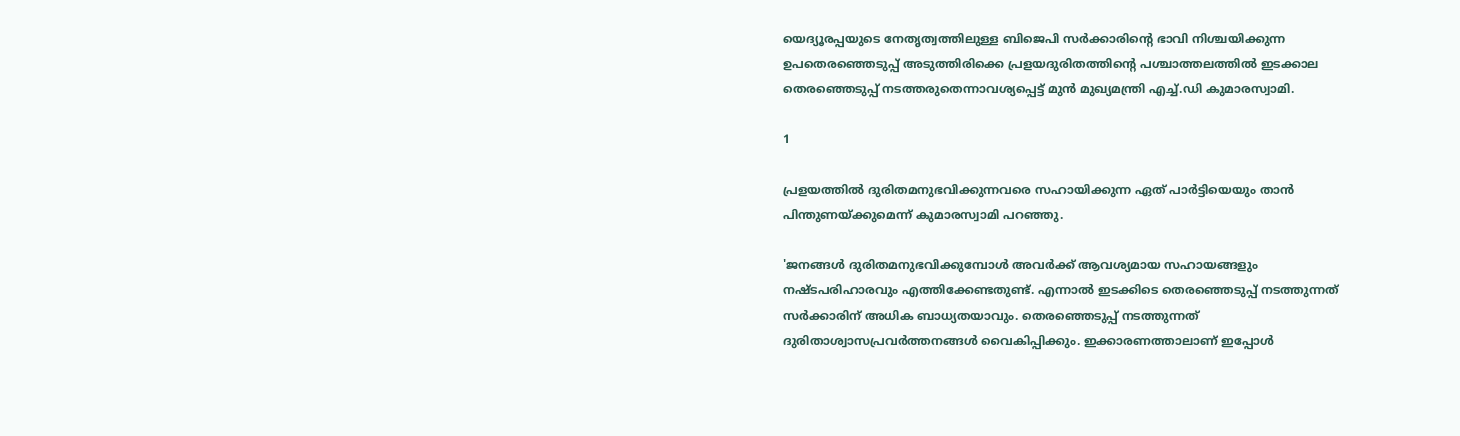യെദ്യൂരപ്പയുടെ നേതൃത്വത്തിലുള്ള ബിജെപി സര്‍ക്കാരിന്റെ ഭാവി നിശ്ചയിക്കുന്ന ഉപതെരഞ്ഞെടുപ്പ് അടുത്തിരിക്കെ പ്രളയദുരിതത്തിന്റെ പശ്ചാത്തലത്തില്‍ ഇടക്കാല തെരഞ്ഞെടുപ്പ് നടത്തരുതെന്നാവശ്യപ്പെട്ട് മുന്‍ മുഖ്യമന്ത്രി എച്ച്.ഡി കുമാരസ്വാമി.

1

പ്രളയത്തില്‍ ദുരിതമനുഭവിക്കുന്നവരെ സഹായിക്കുന്ന ഏത് പാര്‍ട്ടിയെയും താന്‍ പിന്തുണയ്ക്കുമെന്ന് കുമാരസ്വാമി പറഞ്ഞു.

'ജനങ്ങള്‍ ദുരിതമനുഭവിക്കുമ്പോള്‍ അവര്‍ക്ക് ആവശ്യമായ സഹായങ്ങളും നഷ്ടപരിഹാരവും എത്തിക്കേണ്ടതുണ്ട്. എന്നാല്‍ ഇടക്കിടെ തെരഞ്ഞെടുപ്പ് നടത്തുന്നത് സര്‍ക്കാരിന് അധിക ബാധ്യതയാവും. തെരഞ്ഞെടുപ്പ് നടത്തുന്നത് ദുരിതാശ്വാസപ്രവര്‍ത്തനങ്ങള്‍ വൈകിപ്പിക്കും. ഇക്കാരണത്താലാണ് ഇപ്പോള്‍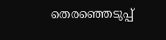തെരഞ്ഞെടുപ്പ്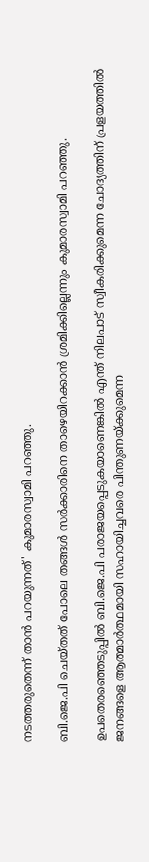നടത്തരുതെന്ന് താന്‍ പറയുന്നത്' കുമാരസ്വാമി പറഞ്ഞു.

ബി.ജെ.പി ചെയ്തത് പോലെ തങ്ങള്‍ സര്‍ക്കാരിനെ താഴെയിറക്കാന്‍ ശ്രമിക്കില്ലെന്നും കുമാരസ്വാമി പറഞ്ഞു.

ഉപതെരഞ്ഞെടുപ്പില്‍ ബി.ജെ.പി പരാജയപ്പെടുകയാണെങ്കില്‍ എന്ത് നിലപാട് സ്വീകരിക്കുമെന്ന ചോദ്യത്തിന് പ്രളയത്തില്‍ ജനങ്ങളെ ആത്മാര്‍ത്ഥമായി സഹായിച്ചവരെ പിന്തുണയ്ക്കുമെന്ന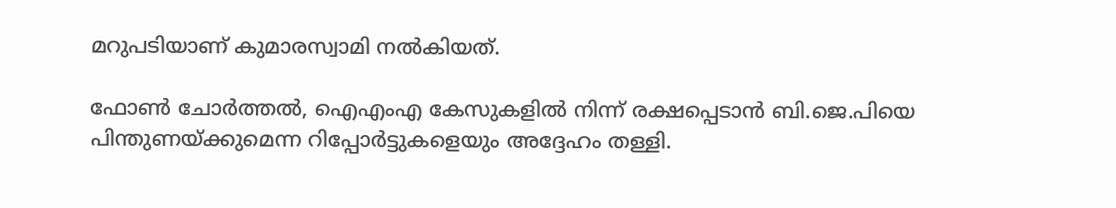മറുപടിയാണ് കുമാരസ്വാമി നല്‍കിയത്.

ഫോണ്‍ ചോര്‍ത്തല്‍, ഐഎംഎ കേസുകളില്‍ നിന്ന് രക്ഷപ്പെടാന്‍ ബി.ജെ.പിയെ പിന്തുണയ്ക്കുമെന്ന റിപ്പോര്‍ട്ടുകളെയും അദ്ദേഹം തള്ളി.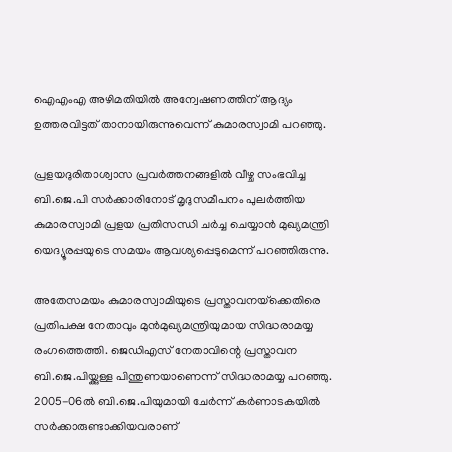ഐഎംഎ അഴിമതിയില്‍ അന്വേഷണത്തിന് ആദ്യം ഉത്തരവിട്ടത് താനായിരുന്നുവെന്ന് കുമാരസ്വാമി പറഞ്ഞു.

പ്രളയദുരിതാശ്വാസ പ്രവര്‍ത്തനങ്ങളില്‍ വീഴ്ച സംഭവിച്ച ബി.ജെ.പി സര്‍ക്കാരിനോട് മൃദുസമീപനം പുലര്‍ത്തിയ കുമാരസ്വാമി പ്രളയ പ്രതിസന്ധി ചര്‍ച്ച ചെയ്യാന്‍ മുഖ്യമന്ത്രി യെദ്യൂരപ്പയുടെ സമയം ആവശ്യപ്പെടുമെന്ന് പറഞ്ഞിരുന്നു.

അതേസമയം കുമാരസ്വാമിയുടെ പ്രസ്താവനയ്‌ക്കെതിരെ പ്രതിപക്ഷ നേതാവും മുന്‍മുഖ്യമന്ത്രിയുമായ സിദ്ധരാമയ്യ രംഗത്തെത്തി. ജെഡിഎസ് നേതാവിന്റെ പ്രസ്താവന ബി.ജെ.പിയ്ക്കുള്ള പിന്തുണയാണെന്ന് സിദ്ധരാമയ്യ പറഞ്ഞു. 2005-06ല്‍ ബി.ജെ.പിയുമായി ചേര്‍ന്ന് കര്‍ണാടകയില്‍ സര്‍ക്കാരുണ്ടാക്കിയവരാണ്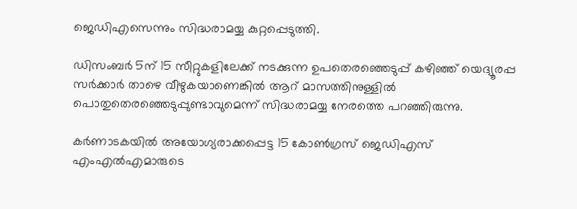ജെഡിഎസെന്നും സിദ്ധരാമയ്യ കുറ്റപ്പെടുത്തി.

ഡിസംബര്‍ 5ന് 15 സീറ്റുകളിലേക്ക് നടക്കുന്ന ഉപതെരഞ്ഞെടുപ്പ് കഴിഞ്ഞ് യെദ്യൂരപ്പ സര്‍ക്കാര്‍ താഴെ വീഴുകയാണെങ്കില്‍ ആറ് മാസത്തിനുള്ളില്‍ പൊതുതെരഞ്ഞെടുപ്പുണ്ടാവുമെന്ന് സിദ്ധരാമയ്യ നേരത്തെ പറഞ്ഞിരുന്നു.

കര്‍ണാടകയില്‍ അയോഗ്യരാക്കപ്പെട്ട 15 കോണ്‍ഗ്രസ് ജെഡിഎസ് എംഎല്‍എമാരുടെ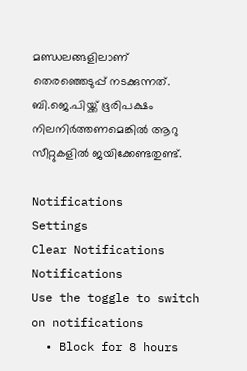മണ്ഡലങ്ങളിലാണ് തെരഞ്ഞെടുപ്പ് നടക്കുന്നത്. ബി.ജെ.പിയ്ക്ക് ഭൂരിപക്ഷം നിലനിര്‍ത്തണമെങ്കില്‍ ആറു സീറ്റുകളില്‍ ജയിക്കേണ്ടതുണ്ട്.

Notifications
Settings
Clear Notifications
Notifications
Use the toggle to switch on notifications
  • Block for 8 hours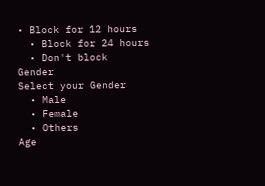• Block for 12 hours
  • Block for 24 hours
  • Don't block
Gender
Select your Gender
  • Male
  • Female
  • Others
Age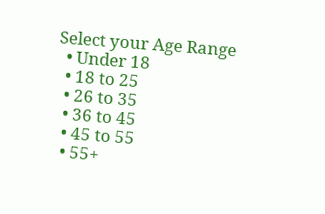Select your Age Range
  • Under 18
  • 18 to 25
  • 26 to 35
  • 36 to 45
  • 45 to 55
  • 55+